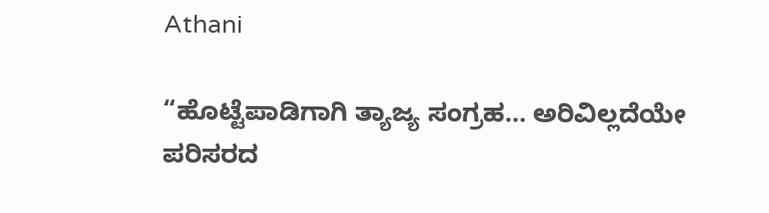Athani

“ಹೊಟ್ಟೆಪಾಡಿಗಾಗಿ ತ್ಯಾಜ್ಯ ಸಂಗ್ರಹ… ಅರಿವಿಲ್ಲದೆಯೇ ಪರಿಸರದ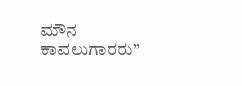ಮೌನ ಕಾವಲುಗಾರರು”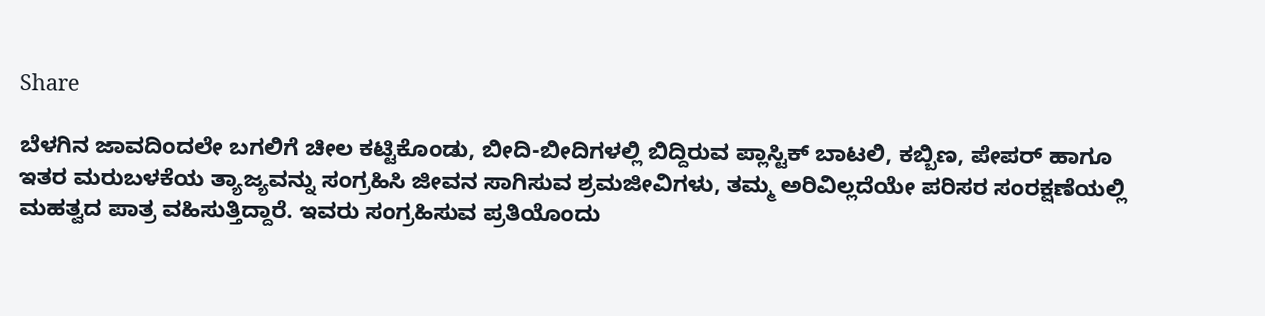Share

ಬೆಳಗಿನ ಜಾವದಿಂದಲೇ ಬಗಲಿಗೆ ಚೀಲ ಕಟ್ಟಿಕೊಂಡು, ಬೀದಿ-ಬೀದಿಗಳಲ್ಲಿ ಬಿದ್ದಿರುವ ಪ್ಲಾಸ್ಟಿಕ್ ಬಾಟಲಿ, ಕಬ್ಬಿಣ, ಪೇಪರ್ ಹಾಗೂ ಇತರ ಮರುಬಳಕೆಯ ತ್ಯಾಜ್ಯವನ್ನು ಸಂಗ್ರಹಿಸಿ ಜೀವನ ಸಾಗಿಸುವ ಶ್ರಮಜೀವಿಗಳು, ತಮ್ಮ ಅರಿವಿಲ್ಲದೆಯೇ ಪರಿಸರ ಸಂರಕ್ಷಣೆಯಲ್ಲಿ ಮಹತ್ವದ ಪಾತ್ರ ವಹಿಸುತ್ತಿದ್ದಾರೆ. ಇವರು ಸಂಗ್ರಹಿಸುವ ಪ್ರತಿಯೊಂದು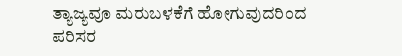ತ್ಯಾಜ್ಯವೂ ಮರುಬಳಕೆಗೆ ಹೋಗುವುದರಿಂದ ಪರಿಸರ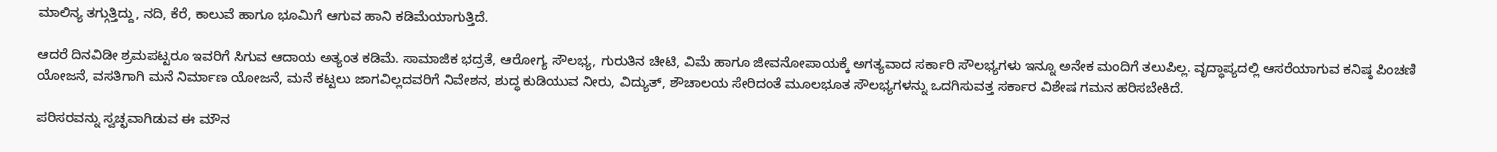ಮಾಲಿನ್ಯ ತಗ್ಗುತ್ತಿದ್ದು, ನದಿ, ಕೆರೆ, ಕಾಲುವೆ ಹಾಗೂ ಭೂಮಿಗೆ ಆಗುವ ಹಾನಿ ಕಡಿಮೆಯಾಗುತ್ತಿದೆ.

ಆದರೆ ದಿನವಿಡೀ ಶ್ರಮಪಟ್ಟರೂ ಇವರಿಗೆ ಸಿಗುವ ಆದಾಯ ಅತ್ಯಂತ ಕಡಿಮೆ. ಸಾಮಾಜಿಕ ಭದ್ರತೆ, ಆರೋಗ್ಯ ಸೌಲಭ್ಯ, ಗುರುತಿನ ಚೀಟಿ, ವಿಮೆ ಹಾಗೂ ಜೀವನೋಪಾಯಕ್ಕೆ ಅಗತ್ಯವಾದ ಸರ್ಕಾರಿ ಸೌಲಭ್ಯಗಳು ಇನ್ನೂ ಅನೇಕ ಮಂದಿಗೆ ತಲುಪಿಲ್ಲ. ವೃದ್ಧಾಪ್ಯದಲ್ಲಿ ಆಸರೆಯಾಗುವ ಕನಿಷ್ಠ ಪಿಂಚಣಿ ಯೋಜನೆ, ವಸತಿಗಾಗಿ ಮನೆ ನಿರ್ಮಾಣ ಯೋಜನೆ, ಮನೆ ಕಟ್ಟಲು ಜಾಗವಿಲ್ಲದವರಿಗೆ ನಿವೇಶನ, ಶುದ್ಧ ಕುಡಿಯುವ ನೀರು, ವಿದ್ಯುತ್, ಶೌಚಾಲಯ ಸೇರಿದಂತೆ ಮೂಲಭೂತ ಸೌಲಭ್ಯಗಳನ್ನು ಒದಗಿಸುವತ್ತ ಸರ್ಕಾರ ವಿಶೇಷ ಗಮನ ಹರಿಸಬೇಕಿದೆ.

ಪರಿಸರವನ್ನು ಸ್ವಚ್ಛವಾಗಿಡುವ ಈ ಮೌನ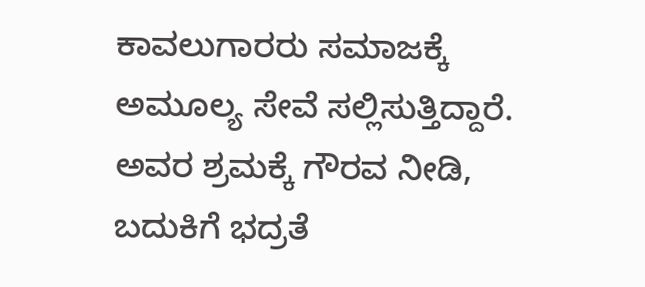ಕಾವಲುಗಾರರು ಸಮಾಜಕ್ಕೆ ಅಮೂಲ್ಯ ಸೇವೆ ಸಲ್ಲಿಸುತ್ತಿದ್ದಾರೆ. ಅವರ ಶ್ರಮಕ್ಕೆ ಗೌರವ ನೀಡಿ, ಬದುಕಿಗೆ ಭದ್ರತೆ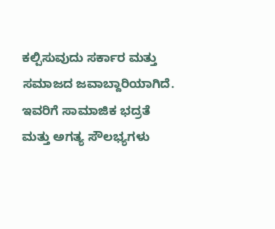ಕಲ್ಪಿಸುವುದು ಸರ್ಕಾರ ಮತ್ತು ಸಮಾಜದ ಜವಾಬ್ದಾರಿಯಾಗಿದೆ. ಇವರಿಗೆ ಸಾಮಾಜಿಕ ಭದ್ರತೆ ಮತ್ತು ಅಗತ್ಯ ಸೌಲಭ್ಯಗಳು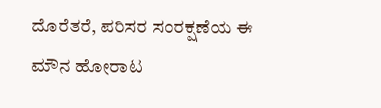ದೊರೆತರೆ, ಪರಿಸರ ಸಂರಕ್ಷಣೆಯ ಈ ಮೌನ ಹೋರಾಟ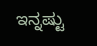ಇನ್ನಷ್ಟು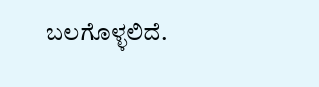ಬಲಗೊಳ್ಳಲಿದೆ.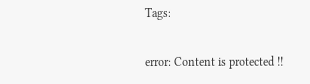Tags:

error: Content is protected !!